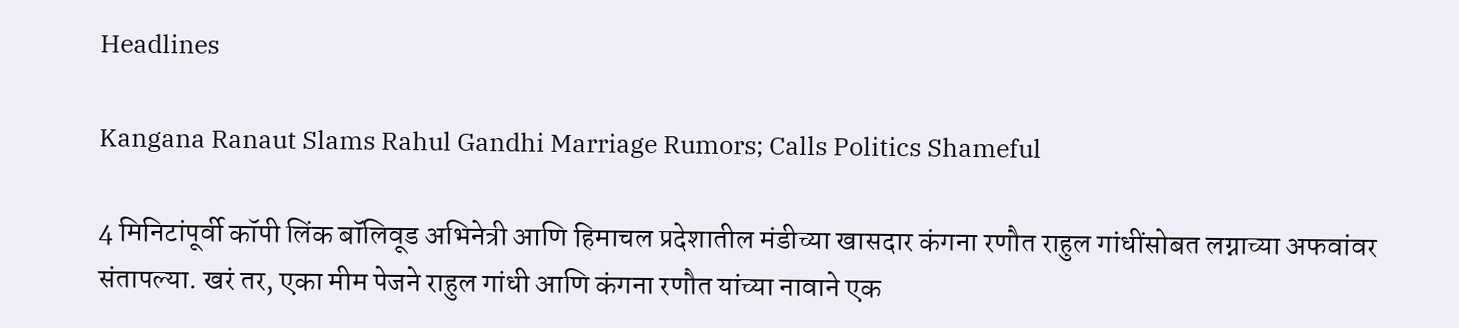Headlines

Kangana Ranaut Slams Rahul Gandhi Marriage Rumors; Calls Politics Shameful

4 मिनिटांपूर्वी कॉपी लिंक बॉलिवूड अभिनेत्री आणि हिमाचल प्रदेशातील मंडीच्या खासदार कंगना रणौत राहुल गांधींसोबत लग्नाच्या अफवांवर संतापल्या. खरं तर, एका मीम पेजने राहुल गांधी आणि कंगना रणौत यांच्या नावाने एक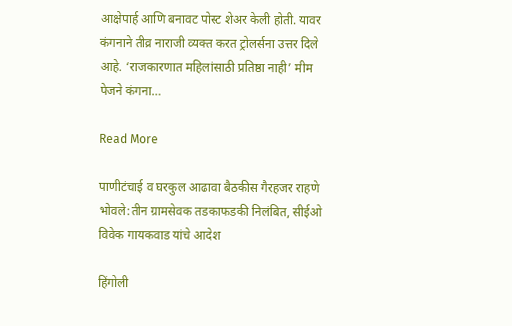आक्षेपार्ह आणि बनावट पोस्ट शेअर केली होती. यावर कंगनाने तीव्र नाराजी व्यक्त करत ट्रोलर्सना उत्तर दिले आहे. ‘राजकारणात महिलांसाठी प्रतिष्ठा नाही’ मीम पेजने कंगना…

Read More

पाणीटंचाई व घरकुल आढावा बैठकीस गैरहजर राहणे भोवले:तीन ग्रामसेवक तडकाफडकी निलंबित, सीईओ विवेक गायकवाड यांचे आदेश

हिंगोली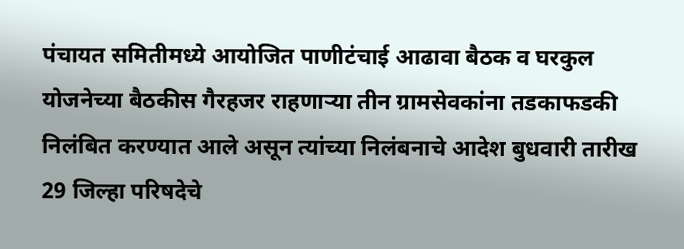पंचायत समितीमध्ये आयोजित पाणीटंचाई आढावा बैठक व घरकुल योजनेच्या बैठकीस गैरहजर राहणाऱ्या तीन ग्रामसेवकांना तडकाफडकी निलंबित करण्यात आले असून त्यांच्या निलंबनाचे आदेश बुधवारी तारीख 29 जिल्हा परिषदेचे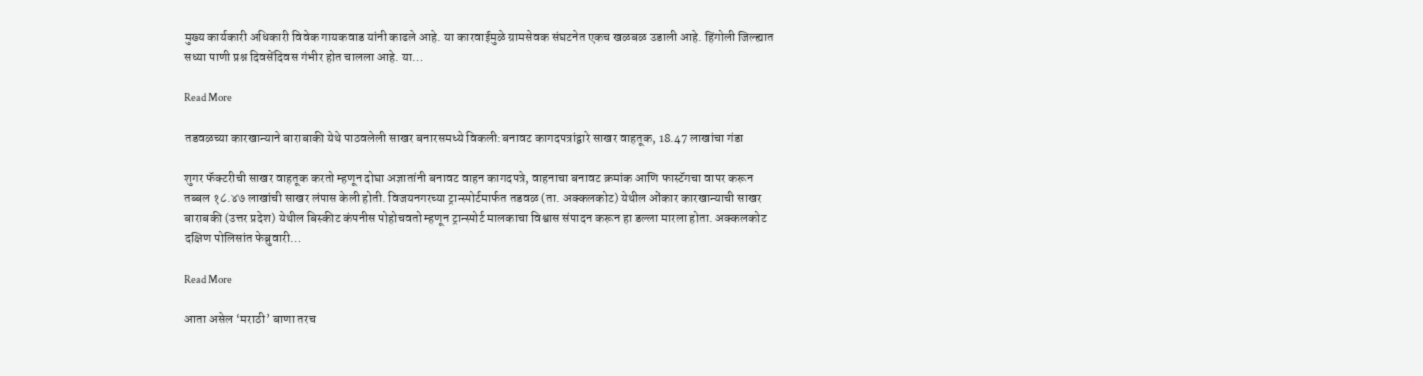मुख्य कार्यकारी अधिकारी विवेक गायकवाड यांनी काढले आहे. या कारवाईमुळे ग्रामसेवक संघटनेत एकच खळबळ उडाली आहे. हिंगोली जिल्ह्यात सध्या पाणी प्रश्न दिवसेंदिवस गंभीर होत चालला आहे. या…

Read More

तडवळच्या कारखान्याने बाराबाकी येथे पाठवलेली साखर बनारसमध्ये विकली:बनावट कागदपत्रांद्वारे साखर वाहतूक, 18.47 लाखांचा गंडा

शुगर फॅक्टरीची साखर वाहतूक करतो म्हणून दोघा अज्ञातांनी बनावट वाहन कागदपत्रे, वाहनाचा बनावट क्रमांक आणि फास्टॅगचा वापर करून तब्बल १८.४७ लाखांची साखर लंपास केली होती. विजयनगरच्या ट्रान्स्पोर्टमार्फत तडवळ (ता. अक्कलकोट) येथील ओंकार कारखान्याची साखर बाराबकी (उत्तर प्रदेश) येथील बिस्कीट कंपनीस पोहोचवतो म्हणून ट्रान्स्पोर्ट मालकाचा विश्वास संपादन करून हा डल्ला मारला होता. अक्कलकोट दक्षिण पोलिसांत फेब्रुवारी…

Read More

आता असेल ‘मराठी’ बाणा तरच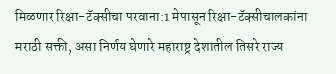मिळणार रिक्षा-टॅक्सीचा परवाना:1 मेपासून रिक्षा-टॅक्सीचालकांना मराठी सक्ती, असा निर्णय घेणारे महाराष्ट्र देशातील तिसरे राज्य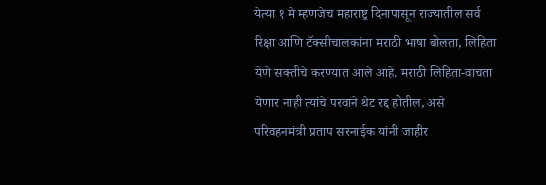येत्या १ मे म्हणजेच महाराष्ट्र दिनापासून राज्यातील सर्व रिक्षा आणि टॅक्सीचालकांना मराठी भाषा बोलता, लिहिता येणे सक्तीचे करण्यात आले आहे. मराठी लिहिता-वाचता येणार नाही त्यांचे परवाने थेट रद्द होतील, असे परिवहनमंत्री प्रताप सरनाईक यांनी जाहीर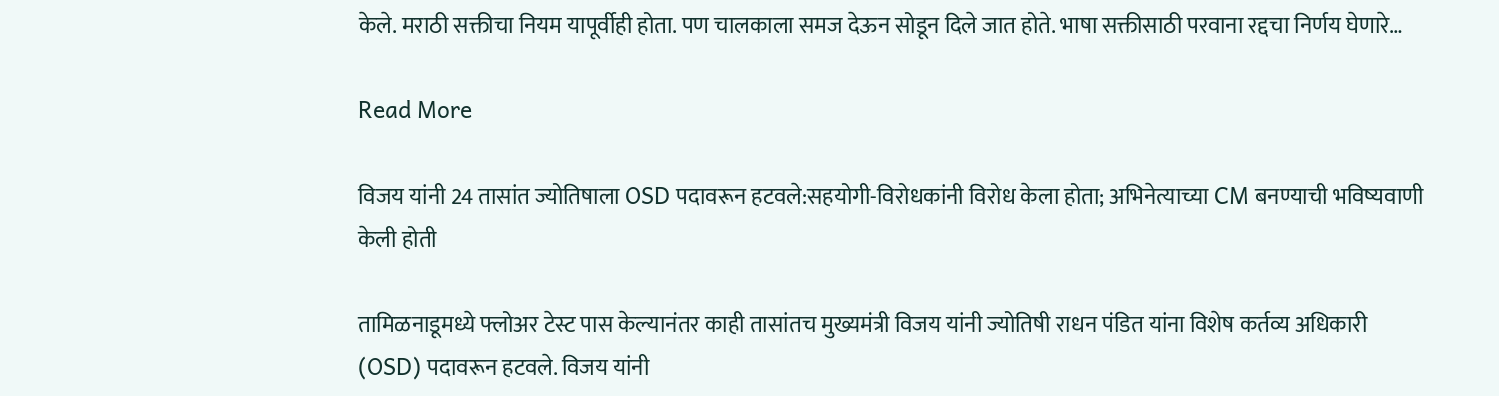केले. मराठी सक्तीचा नियम यापूर्वीही होता. पण चालकाला समज देऊन सोडून दिले जात होते. भाषा सक्तीसाठी परवाना रद्दचा निर्णय घेणारे…

Read More

विजय यांनी 24 तासांत ज्योतिषाला OSD पदावरून हटवले:सहयोगी-विरोधकांनी विरोध केला होता; अभिनेत्याच्या CM बनण्याची भविष्यवाणी केली होती

तामिळनाडूमध्ये फ्लोअर टेस्ट पास केल्यानंतर काही तासांतच मुख्यमंत्री विजय यांनी ज्योतिषी राधन पंडित यांना विशेष कर्तव्य अधिकारी (OSD) पदावरून हटवले. विजय यांनी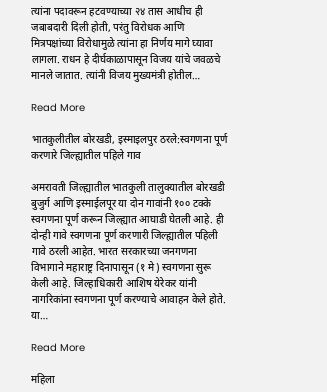त्यांना पदावरून हटवण्याच्या २४ तास आधीच ही जबाबदारी दिली होती, परंतु विरोधक आणि मित्रपक्षांच्या विरोधामुळे त्यांना हा निर्णय मागे घ्यावा लागला. राधन हे दीर्घकाळापासून विजय यांचे जवळचे मानले जातात. त्यांनी विजय मुख्यमंत्री होतील…

Read More

भातकुलीतील बोरखडी, इस्माइलपुर ठरले:स्वगणना पूर्ण करणारे जिल्ह्यातील पहिले गाव

अमरावती जिल्ह्यातील भातकुली तालुक्यातील बोरखडी बुजुर्ग आणि इस्माईलपूर या दोन गावांनी १०० टक्के स्वगणना पूर्ण करून जिल्ह्यात आघाडी घेतली आहे. ही दोन्ही गावे स्वगणना पूर्ण करणारी जिल्ह्यातील पहिली गावे ठरली आहेत. भारत सरकारच्या जनगणना विभागाने महाराष्ट्र दिनापासून (१ मे) स्वगणना सुरू केली आहे. जिल्हाधिकारी आशिष येरेकर यांनी नागरिकांना स्वगणना पूर्ण करण्याचे आवाहन केले होते. या…

Read More

महिला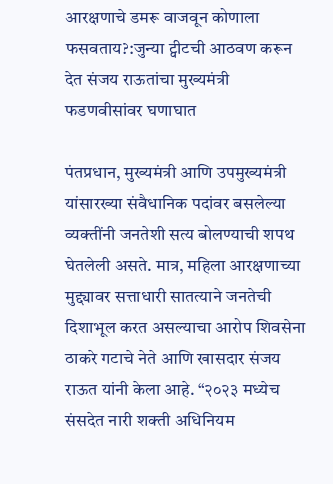आरक्षणाचे डमरू वाजवून कोणाला फसवताय?:जुन्या ट्वीटची आठवण करून देत संजय राऊतांचा मुख्यमंत्री फडणवीसांवर घणाघात

पंतप्रधान, मुख्यमंत्री आणि उपमुख्यमंत्री यांसारख्या संवैधानिक पदांवर बसलेल्या व्यक्तींनी जनतेशी सत्य बोलण्याची शपथ घेतलेली असते. मात्र, महिला आरक्षणाच्या मुद्द्यावर सत्ताधारी सातत्याने जनतेची दिशाभूल करत असल्याचा आरोप शिवसेना ठाकरे गटाचे नेते आणि खासदार संजय राऊत यांनी केला आहे. “२०२३ मध्येच संसदेत नारी शक्ती अधिनियम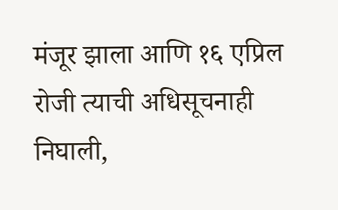मंजूर झाला आणि १६ एप्रिल रोजी त्याची अधिसूचनाही निघाली,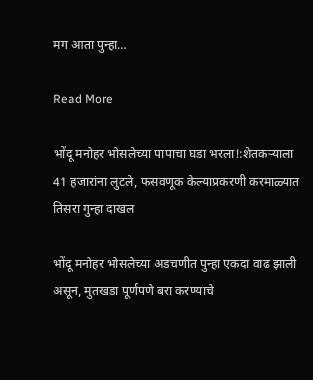मग आता पुन्हा…

Read More

भोंदू मनोहर भोसलेच्या पापाचा घडा भरला!:शेतकऱ्याला 41 हजारांना लुटले, फसवणूक केल्याप्रकरणी करमाळ्यात तिसरा गुन्हा दाखल

भोंदू मनोहर भोसलेच्या अडचणीत पुन्हा एकदा वाढ झाली असून, मुतखडा पूर्णपणे बरा करण्याचे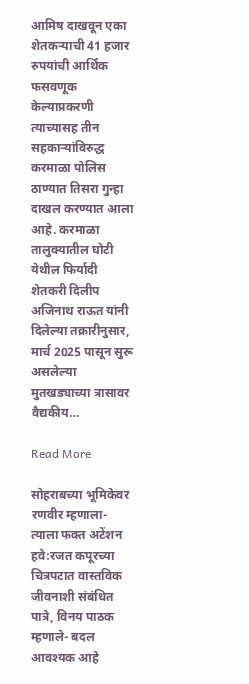आमिष दाखवून एका शेतकऱ्याची 41 हजार रुपयांची आर्थिक फसवणूक केल्याप्रकरणी त्याच्यासह तीन सहकाऱ्यांविरुद्ध करमाळा पोलिस ठाण्यात तिसरा गुन्हा दाखल करण्यात आला आहे. करमाळा तालुक्यातील घोटी येथील फिर्यादी शेतकरी दिलीप अजिनाथ राऊत यांनी दिलेल्या तक्रारीनुसार, मार्च 2025 पासून सुरू असलेल्या मुतखड्याच्या त्रासावर वैद्यकीय…

Read More

सोहराबच्या भूमिकेवर रणवीर म्हणाला- त्याला फक्त अटेंशन हवे:रजत कपूरच्या चित्रपटात वास्तविक जीवनाशी संबंधित पात्रे, विनय पाठक म्हणाले- बदल आवश्यक आहे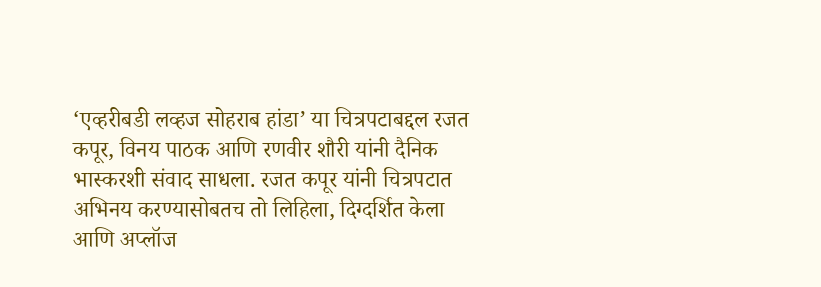‘एव्हरीबडी लव्हज सोहराब हांडा’ या चित्रपटाबद्दल रजत कपूर, विनय पाठक आणि रणवीर शौरी यांनी दैनिक भास्करशी संवाद साधला. रजत कपूर यांनी चित्रपटात अभिनय करण्यासोबतच तो लिहिला, दिग्दर्शित केला आणि अप्लॉज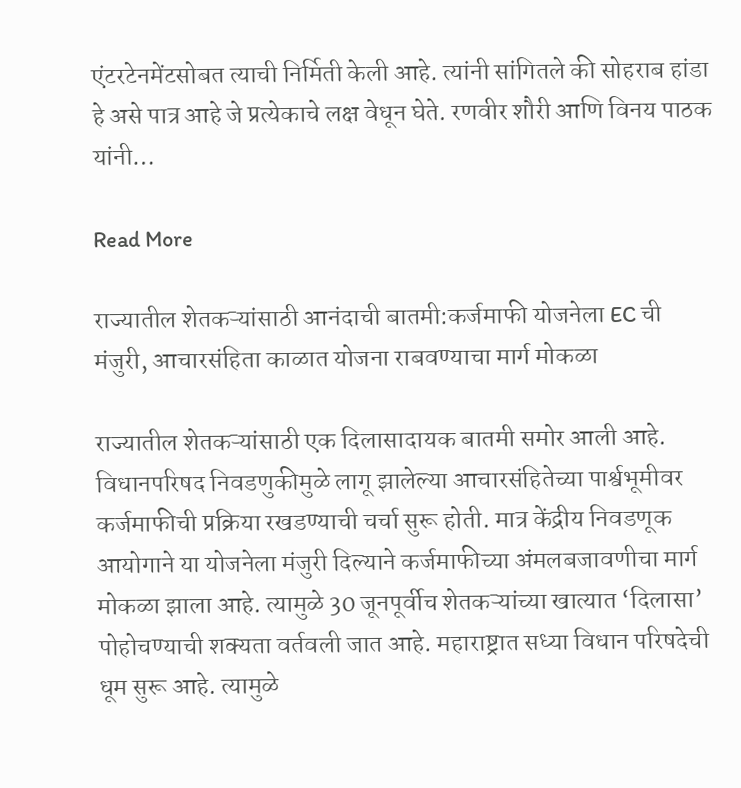एंटरटेनमेंटसोबत त्याची निर्मिती केली आहे. त्यांनी सांगितले की सोहराब हांडा हे असे पात्र आहे जे प्रत्येकाचे लक्ष वेधून घेते. रणवीर शौरी आणि विनय पाठक यांनी…

Read More

राज्यातील शेतकऱ्यांसाठी आनंदाची बातमी:कर्जमाफी योजनेला EC ची मंजुरी, आचारसंहिता काळात योजना राबवण्याचा मार्ग मोकळा

राज्यातील शेतकऱ्यांसाठी एक दिलासादायक बातमी समोर आली आहे. विधानपरिषद निवडणुकीमुळे लागू झालेल्या आचारसंहितेच्या पार्श्वभूमीवर कर्जमाफीची प्रक्रिया रखडण्याची चर्चा सुरू होती. मात्र केंद्रीय निवडणूक आयोगाने या योजनेला मंजुरी दिल्याने कर्जमाफीच्या अंमलबजावणीचा मार्ग मोकळा झाला आहे. त्यामुळे 30 जूनपूर्वीच शेतकऱ्यांच्या खात्यात ‘दिलासा’ पोहोचण्याची शक्यता वर्तवली जात आहे. महाराष्ट्रात सध्या विधान परिषदेची धूम सुरू आहे. त्यामुळे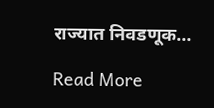राज्यात निवडणूक…

Read More